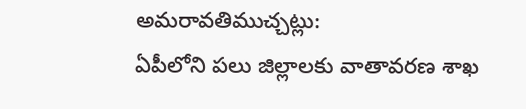అమరావతిముచ్చట్లు:
ఏపీలోని పలు జిల్లాలకు వాతావరణ శాఖ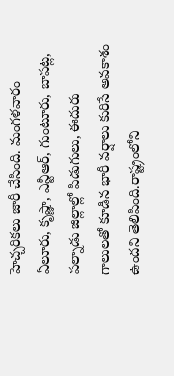హెచ్చరికలు జారీ చేసింది. మంగళవారం ఏలూరు, కృష్ణా, ఎన్టీఆర్, గుంటూరు, బాపట్ల, పల్నాడు జిల్లాల్లో పిడుగులు, ఈదురు గాలులతో కూడిన భారీ వర్షాలు కురిసే అవకాశం ఉందని తెలిపింది.రాష్ట్రంలోని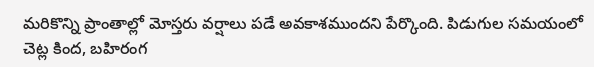మరికొన్ని ప్రాంతాల్లో మోస్తరు వర్షాలు పడే అవకాశముందని పేర్కొంది. పిడుగుల సమయంలో చెట్ల కింద, బహిరంగ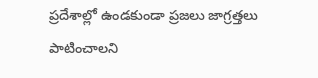ప్రదేశాల్లో ఉండకుండా ప్రజలు జాగ్రత్తలు పాటించాలని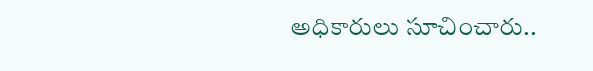అధికారులు సూచించారు..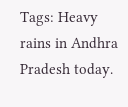Tags: Heavy rains in Andhra Pradesh today.